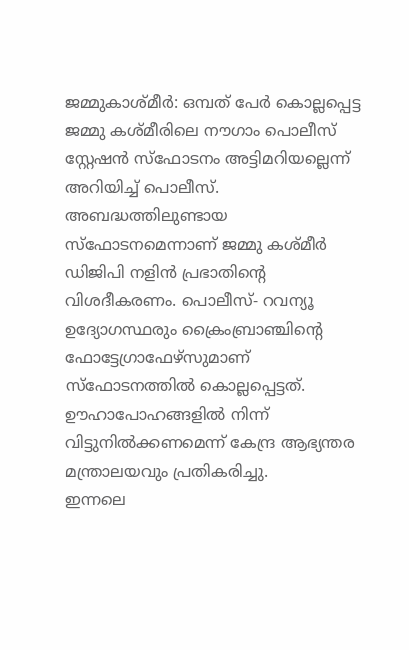ജമ്മുകാശ്മീർ: ഒമ്പത് പേർ കൊല്ലപ്പെട്ട ജമ്മു കശ്മീരിലെ നൗഗാം പൊലീസ് സ്റ്റേഷൻ സ്ഫോടനം അട്ടിമറിയല്ലെന്ന് അറിയിച്ച് പൊലീസ്. അബദ്ധത്തിലുണ്ടായ സ്ഫോടനമെന്നാണ് ജമ്മു കശ്മീർ ഡിജിപി നളിൻ പ്രഭാതിന്റെ വിശദീകരണം. പൊലീസ്- റവന്യൂ ഉദ്യോഗസ്ഥരും ക്രൈംബ്രാഞ്ചിന്റെ ഫോട്ടേഗ്രാഫേഴ്സുമാണ് സ്ഫോടനത്തിൽ കൊല്ലപ്പെട്ടത്. ഊഹാപോഹങ്ങളിൽ നിന്ന് വിട്ടുനിൽക്കണമെന്ന് കേന്ദ്ര ആഭ്യന്തര മന്ത്രാലയവും പ്രതികരിച്ചു.
ഇന്നലെ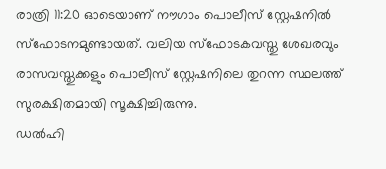രാത്രി 11:20 ഓടെയാണ് നൗഗാം പൊലീസ് സ്റ്റേഷനിൽ സ്ഫോടനമുണ്ടായത്. വലിയ സ്ഫോടകവസ്തു ശേഖരവും രാസവസ്തുക്കളും പൊലീസ് സ്റ്റേഷനിലെ തുറന്ന സ്ഥലത്ത് സുരക്ഷിതമായി സൂക്ഷിച്ചിരുന്നു.
ഡൽഹി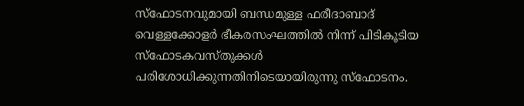സ്ഫോടനവുമായി ബന്ധമുള്ള ഫരീദാബാദ് വെള്ളക്കോളർ ഭീകരസംഘത്തിൽ നിന്ന് പിടികൂടിയ സ്ഫോടകവസ്തുക്കൾ പരിശോധിക്കുന്നതിനിടെയായിരുന്നു സ്ഫോടനം.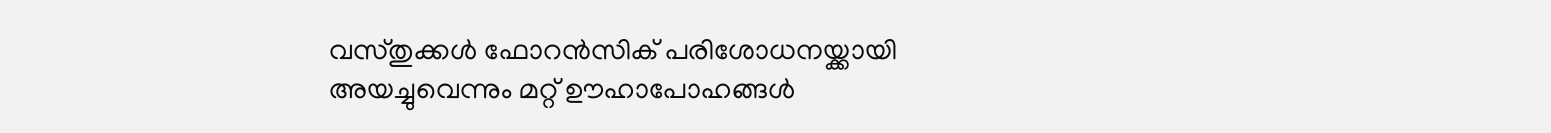വസ്തുക്കൾ ഫോറൻസിക് പരിശോധനയ്ക്കായി അയച്ചുവെന്നും മറ്റ് ഊഹാപോഹങ്ങൾ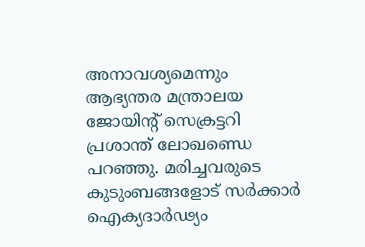അനാവശ്യമെന്നും ആഭ്യന്തര മന്ത്രാലയ ജോയിന്റ് സെക്രട്ടറി പ്രശാന്ത് ലോഖണ്ഡെ പറഞ്ഞു. മരിച്ചവരുടെ കുടുംബങ്ങളോട് സർക്കാർ ഐക്യദാർഢ്യം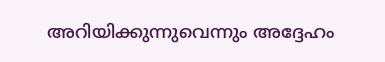അറിയിക്കുന്നുവെന്നും അദ്ദേഹം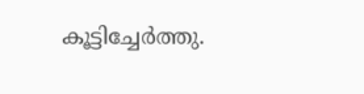കൂട്ടിച്ചേർത്തു.